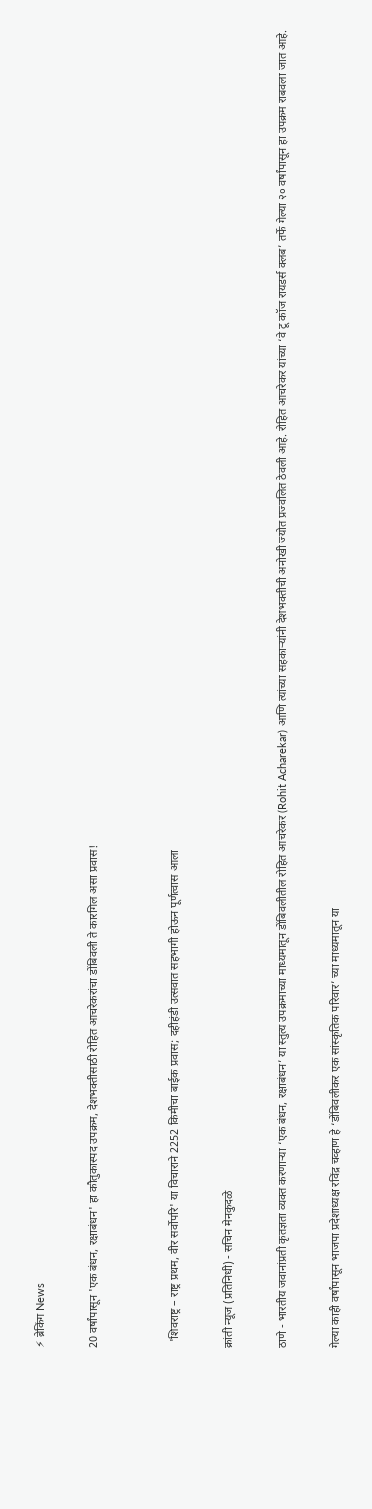⚡ ब्रेकिंग News

20 वर्षांपासून 'एक बंधन, रक्षाबंधन' हा कौतुकास्पद उपक्रम, देशभक्तीसाठी रोहित आचरेकरांचा डोंबिवली ते कारगिल असा प्रवास!


  'शिवराष्ट्र – राष्ट्र प्रथम, वीर सर्वोपरि' या विचाराने 2252 किमीचा बाईक प्रवास; दहीहंडी उत्सवात सहभागी होऊन पूर्णत्वास आला

क्रांती न्यूज (प्रतिनिधी) - सचिन मेनकुदळे

ठाणे - भारतीय जवानांप्रती कृतज्ञता व्यक्त करणाऱ्या ‘एक बंधन, रक्षाबंधन’ या स्तुत्य उपक्रमाच्या माध्यमातून डोंबिवलीतील रोहित आचरेकर (Rohit Acharekar) आणि त्यांच्या सहकाऱ्यांनी देशभक्तीची अनोखी ज्योत प्रज्वलित ठेवली आहे. रोहित आचरेकर यांच्या ‘वे टू कॉज रायडर्स क्लब’ तर्फे गेल्या २० वर्षांपासून हा उपक्रम राबवला जात आहे.

गेल्या काही वर्षांपासून भाजपा प्रदेशाध्यक्ष रविंद्र चव्हाण हे ‘डोंबिवलीकर एक सांस्कृतिक परिवार’ च्या माध्यमातून या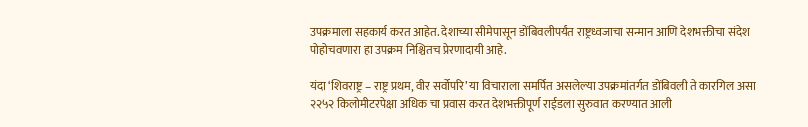उपक्रमाला सहकार्य करत आहेत. देशाच्या सीमेपासून डोंबिवलीपर्यंत राष्ट्रध्वजाचा सन्मान आणि देशभक्तीचा संदेश पोहोचवणारा हा उपक्रम निश्चितच प्रेरणादायी आहे.

यंदा ‘शिवराष्ट्र – राष्ट्र प्रथम, वीर सर्वोपरि’ या विचाराला समर्पित असलेल्या उपक्रमांतर्गत डोंबिवली ते कारगिल असा २२५२ किलोमीटरपेक्षा अधिक चा प्रवास करत देशभक्तीपूर्ण राईडला सुरुवात करण्यात आली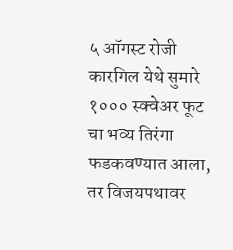५ ऑगस्ट रोजी कारगिल येथे सुमारे १००० स्क्वेअर फूट चा भव्य तिरंगा फडकवण्यात आला, तर विजयपथावर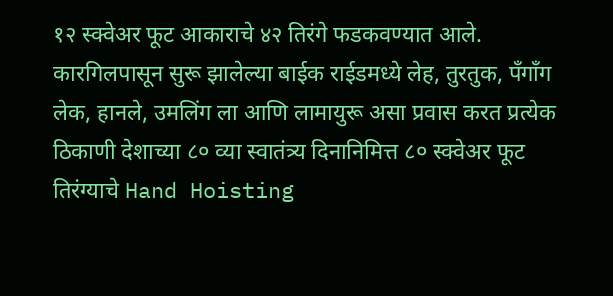१२ स्क्वेअर फूट आकाराचे ४२ तिरंगे फडकवण्यात आले. कारगिलपासून सुरू झालेल्या बाईक राईडमध्ये लेह, तुरतुक, पँगाँग लेक, हानले, उमलिंग ला आणि लामायुरू असा प्रवास करत प्रत्येक ठिकाणी देशाच्या ८० व्या स्वातंत्र्य दिनानिमित्त ८० स्क्वेअर फूट तिरंग्याचे Hand Hoisting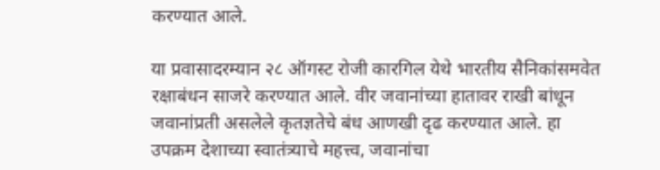करण्यात आले.

या प्रवासादरम्यान २८ ऑगस्ट रोजी कारगिल येथे भारतीय सैनिकांसमवेत रक्षाबंधन साजरे करण्यात आले. वीर जवानांच्या हातावर राखी बांधून जवानांप्रती असलेले कृतज्ञतेचे बंध आणखी दृढ करण्यात आले. हा उपक्रम देशाच्या स्वातंत्र्याचे महत्त्व, जवानांचा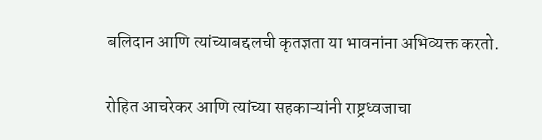बलिदान आणि त्यांच्याबद्दलची कृतज्ञता या भावनांना अभिव्यक्त करतो.

रोहित आचरेकर आणि त्यांच्या सहकाऱ्यांनी राष्ट्रध्वजाचा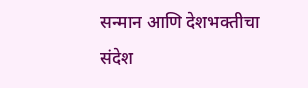सन्मान आणि देशभक्तीचा संदेश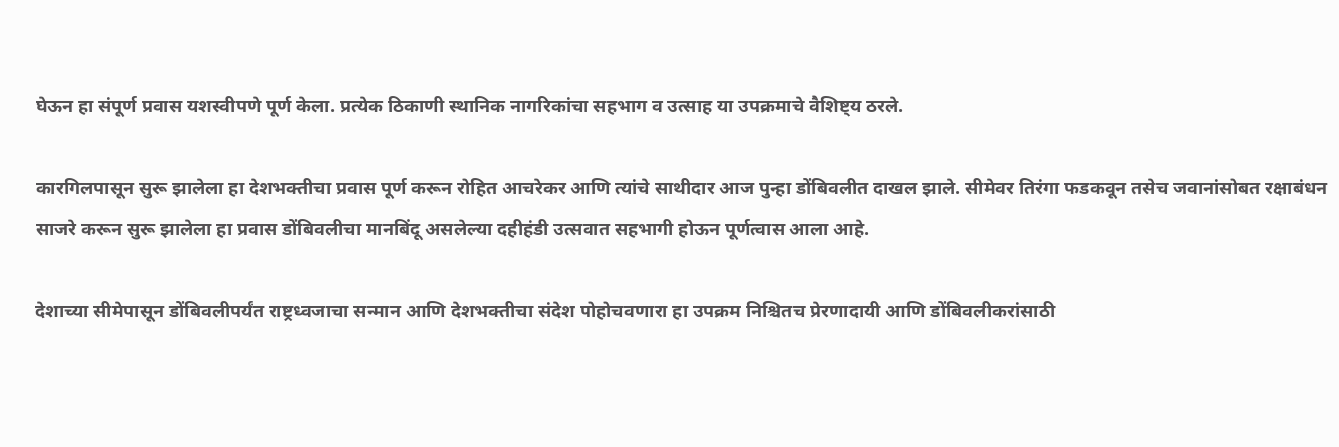घेऊन हा संपूर्ण प्रवास यशस्वीपणे पूर्ण केला. प्रत्येक ठिकाणी स्थानिक नागरिकांचा सहभाग व उत्साह या उपक्रमाचे वैशिष्ट्य ठरले.

कारगिलपासून सुरू झालेला हा देशभक्तीचा प्रवास पूर्ण करून रोहित आचरेकर आणि त्यांचे साथीदार आज पुन्हा डोंबिवलीत दाखल झाले. सीमेवर तिरंगा फडकवून तसेच जवानांसोबत रक्षाबंधन साजरे करून सुरू झालेला हा प्रवास डोंबिवलीचा मानबिंदू असलेल्या दहीहंडी उत्सवात सहभागी होऊन पूर्णत्वास आला आहे.

देशाच्या सीमेपासून डोंबिवलीपर्यंत राष्ट्रध्वजाचा सन्मान आणि देशभक्तीचा संदेश पोहोचवणारा हा उपक्रम निश्चितच प्रेरणादायी आणि डोंबिवलीकरांसाठी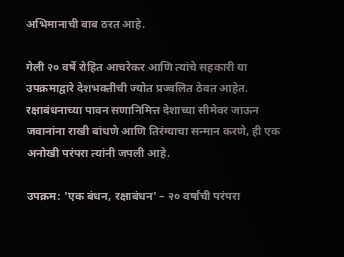अभिमानाची बाब ठरत आहे.

गेली २० वर्षे रोहित आचरेकर आणि त्यांचे सहकारी या उपक्रमाद्वारे देशभक्तीची ज्योत प्रज्वलित ठेवत आहेत. रक्षाबंधनाच्या पावन सणानिमित्त देशाच्या सीमेवर जाऊन जवानांना राखी बांधणे आणि तिरंग्याचा सन्मान करणे, ही एक अनोखी परंपरा त्यांनी जपली आहे.

उपक्रम: 'एक बंधन, रक्षाबंधन' – २० वर्षांची परंपरा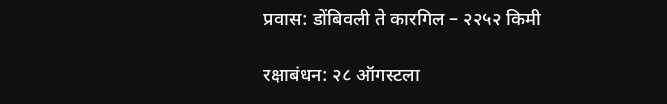प्रवास: डोंबिवली ते कारगिल – २२५२ किमी

रक्षाबंधन: २८ ऑगस्टला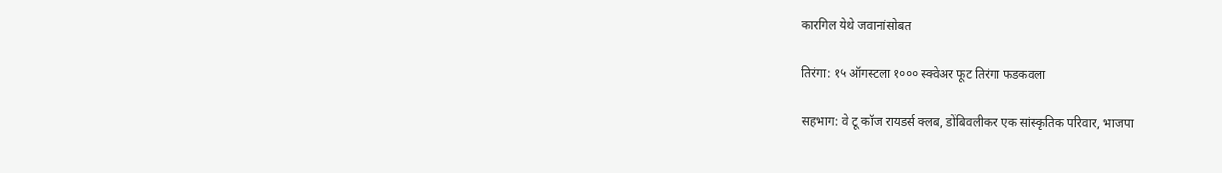कारगिल येथे जवानांसोबत

तिरंगा: १५ ऑगस्टला १००० स्क्वेअर फूट तिरंगा फडकवला

सहभाग: वे टू कॉज रायडर्स क्लब, डोंबिवलीकर एक सांस्कृतिक परिवार, भाजपा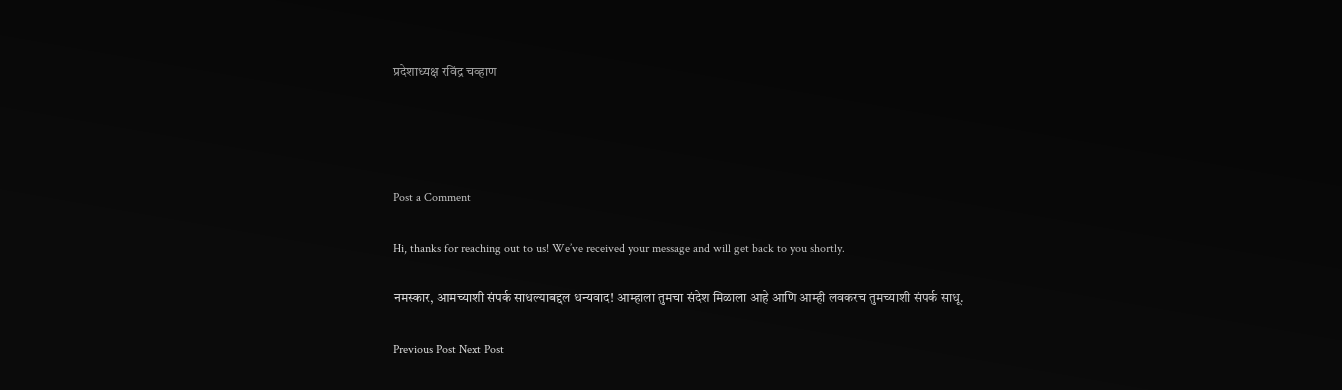प्रदेशाध्यक्ष रविंद्र चव्हाण




Post a Comment

Hi, thanks for reaching out to us! We’ve received your message and will get back to you shortly.

नमस्कार, आमच्याशी संपर्क साधल्याबद्दल धन्यवाद! आम्हाला तुमचा संदेश मिळाला आहे आणि आम्ही लवकरच तुमच्याशी संपर्क साधू.

Previous Post Next Post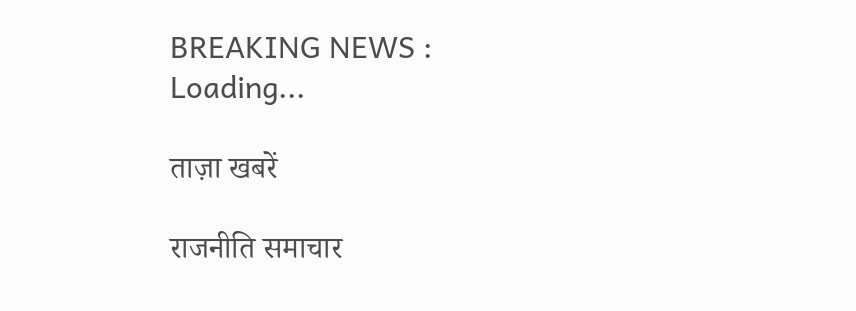BREAKING NEWS : Loading...

ताज़ा खबरें

राजनीति समाचार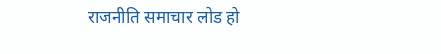राजनीति समाचार लोड हो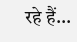रहे हैं...